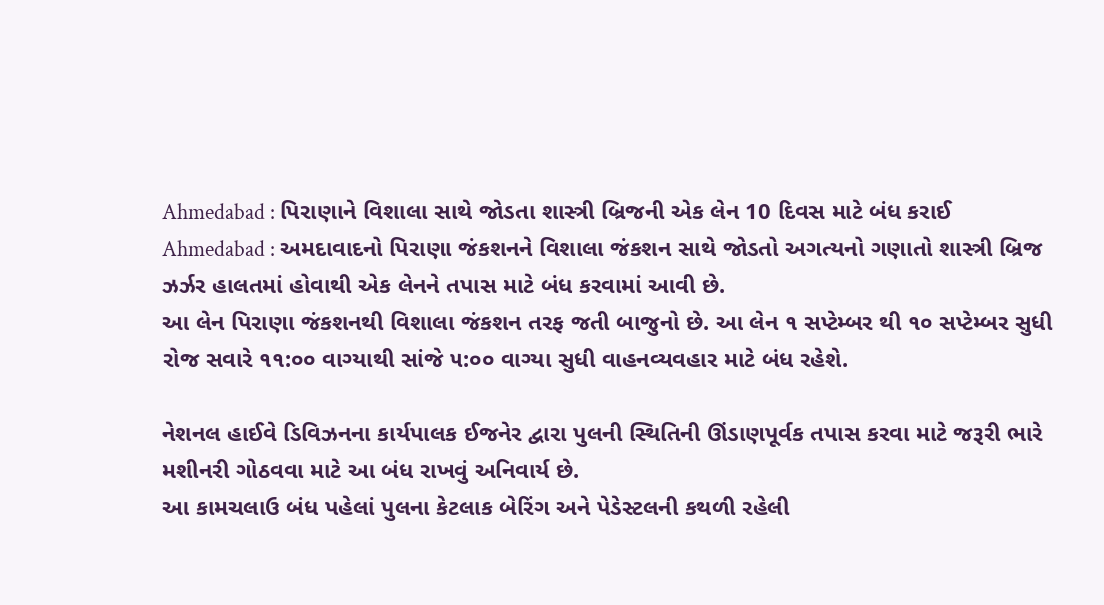Ahmedabad : પિરાણાને વિશાલા સાથે જોડતા શાસ્ત્રી બ્રિજની એક લેન 10 દિવસ માટે બંધ કરાઈ
Ahmedabad : અમદાવાદનો પિરાણા જંકશનને વિશાલા જંકશન સાથે જોડતો અગત્યનો ગણાતો શાસ્ત્રી બ્રિજ ઝર્ઝર હાલતમાં હોવાથી એક લેનને તપાસ માટે બંધ કરવામાં આવી છે.
આ લેન પિરાણા જંકશનથી વિશાલા જંકશન તરફ જતી બાજુનો છે. આ લેન ૧ સપ્ટેમ્બર થી ૧૦ સપ્ટેમ્બર સુધી રોજ સવારે ૧૧:૦૦ વાગ્યાથી સાંજે ૫:૦૦ વાગ્યા સુધી વાહનવ્યવહાર માટે બંધ રહેશે.

નેશનલ હાઈવે ડિવિઝનના કાર્યપાલક ઈજનેર દ્વારા પુલની સ્થિતિની ઊંડાણપૂર્વક તપાસ કરવા માટે જરૂરી ભારે મશીનરી ગોઠવવા માટે આ બંધ રાખવું અનિવાર્ય છે.
આ કામચલાઉ બંધ પહેલાં પુલના કેટલાક બેરિંગ અને પેડેસ્ટલની કથળી રહેલી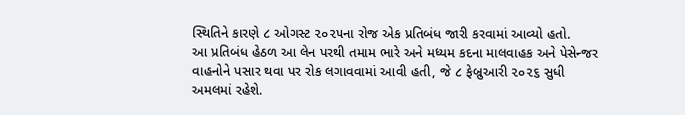સ્થિતિને કારણે ૮ ઓગસ્ટ ૨૦૨૫ના રોજ એક પ્રતિબંધ જારી કરવામાં આવ્યો હતો.
આ પ્રતિબંધ હેઠળ આ લેન પરથી તમામ ભારે અને મધ્યમ કદના માલવાહક અને પેસેન્જર વાહનોને પસાર થવા પર રોક લગાવવામાં આવી હતી, જે ૮ ફેબ્રુઆરી ૨૦૨૬ સુધી અમલમાં રહેશે.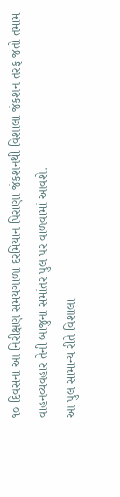૧૦ દિવસના આ નિરીક્ષણ સમયગાળા દરમિયાન પિરાણા જંકશનથી વિશાલા જંકશન તરફ જતો તમામ વાહનવ્યવહાર તેની બાજુના સમાંતર પુલ પર વાળવામાં આવશે.
આ પુલ સામાન્ય રીતે વિશાલા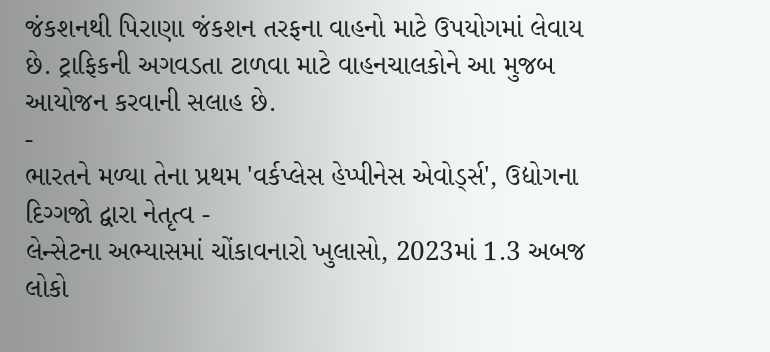જંકશનથી પિરાણા જંકશન તરફના વાહનો માટે ઉપયોગમાં લેવાય છે. ટ્રાફિકની અગવડતા ટાળવા માટે વાહનચાલકોને આ મુજબ આયોજન કરવાની સલાહ છે.
-
ભારતને મળ્યા તેના પ્રથમ 'વર્કપ્લેસ હેપ્પીનેસ એવોર્ડ્સ', ઉદ્યોગના દિગ્ગજો દ્વારા નેતૃત્વ -
લેન્સેટના અભ્યાસમાં ચોંકાવનારો ખુલાસો, 2023માં 1.3 અબજ લોકો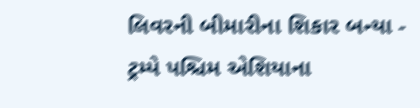લિવરની બીમારીના શિકાર બન્યા -
ટ્રમ્પે પશ્ચિમ એશિયાના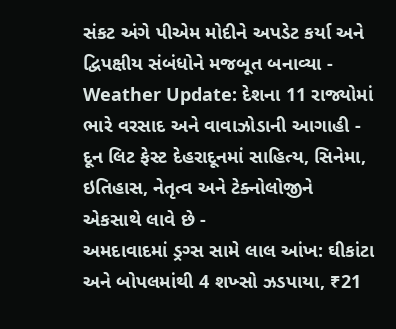સંકટ અંગે પીએમ મોદીને અપડેટ કર્યા અને દ્વિપક્ષીય સંબંધોને મજબૂત બનાવ્યા -
Weather Update: દેશના 11 રાજ્યોમાં ભારે વરસાદ અને વાવાઝોડાની આગાહી -
દૂન લિટ ફેસ્ટ દેહરાદૂનમાં સાહિત્ય, સિનેમા, ઇતિહાસ, નેતૃત્વ અને ટેક્નોલોજીને એકસાથે લાવે છે -
અમદાવાદમાં ડ્રગ્સ સામે લાલ આંખ: ઘીકાંટા અને બોપલમાંથી 4 શખ્સો ઝડપાયા, ₹21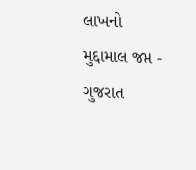લાખનો મુદ્દામાલ જપ્ત -
ગુજરાત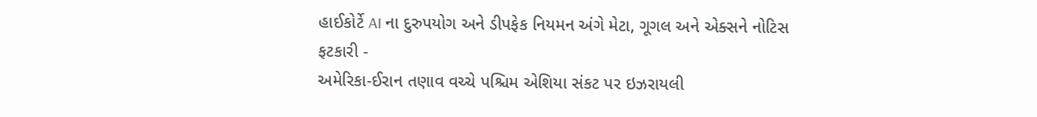હાઈકોર્ટે AI ના દુરુપયોગ અને ડીપફેક નિયમન અંગે મેટા, ગૂગલ અને એક્સને નોટિસ ફટકારી -
અમેરિકા-ઈરાન તણાવ વચ્ચે પશ્ચિમ એશિયા સંકટ પર ઇઝરાયલી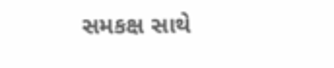સમકક્ષ સાથે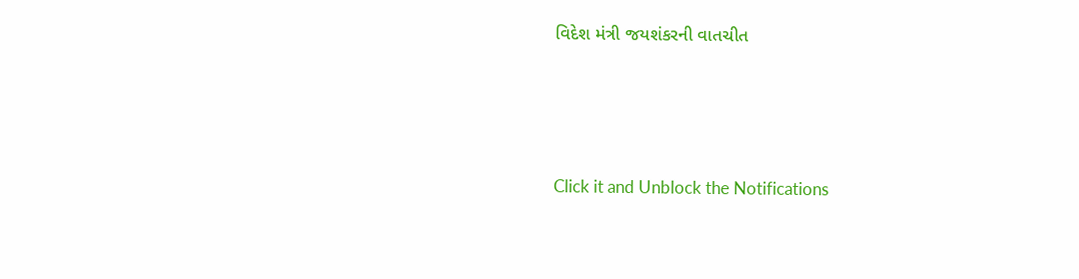વિદેશ મંત્રી જયશંકરની વાતચીત





Click it and Unblock the Notifications